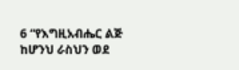6 “የእግዚአብሔር ልጅ ከሆንህ ራስህን ወደ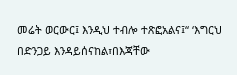መሬት ወርውር፤ እንዲህ ተብሎ ተጽፎአልና፤“ ‘እግርህ በድንጋይ እንዳይሰናከል፣በእጃቸው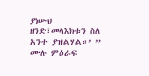ያነሡህ ዘንድ፣መላእክቱን ስለ አንተ ያዝልሃል።’ ”
ሙሉ ምዕራፍ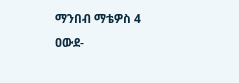ማንበብ ማቴዎስ 4
ዐውደ-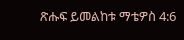ጽሑፍ ይመልከቱ ማቴዎስ 4:6